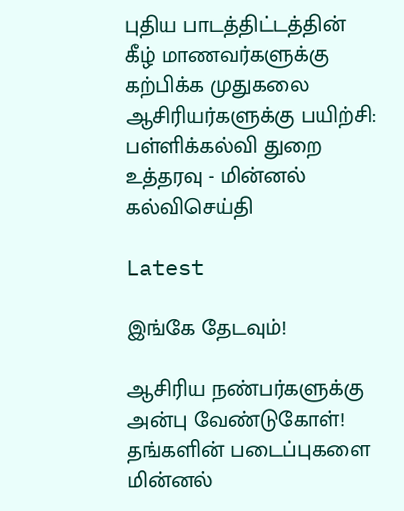புதிய பாடத்திட்டத்தின் கீழ் மாணவர்களுக்கு கற்பிக்க முதுகலை ஆசிரியர்களுக்கு பயிற்சி: பள்ளிக்கல்வி துறை உத்தரவு - மின்னல் கல்விசெய்தி

Latest

இங்கே தேடவும்!

ஆசிரிய நண்பர்களுக்கு அன்பு வேண்டுகோள்! தங்களின் படைப்புகளை மின்னல்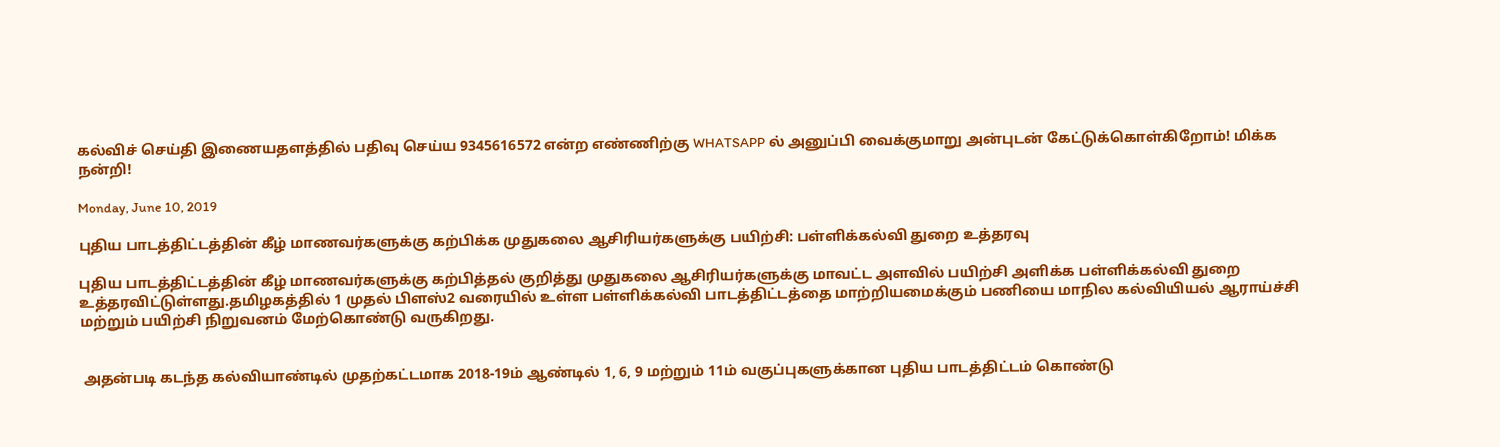கல்விச் செய்தி இணையதளத்தில் பதிவு செய்ய 9345616572 என்ற எண்ணிற்கு WHATSAPP ல் அனுப்பி வைக்குமாறு அன்புடன் கேட்டுக்கொள்கிறோம்! மிக்க நன்றி!

Monday, June 10, 2019

புதிய பாடத்திட்டத்தின் கீழ் மாணவர்களுக்கு கற்பிக்க முதுகலை ஆசிரியர்களுக்கு பயிற்சி: பள்ளிக்கல்வி துறை உத்தரவு

புதிய பாடத்திட்டத்தின் கீழ் மாணவர்களுக்கு கற்பித்தல் குறித்து முதுகலை ஆசிரியர்களுக்கு மாவட்ட அளவில் பயிற்சி அளிக்க பள்ளிக்கல்வி துறை உத்தரவிட்டுள்ளது.தமிழகத்தில் 1 முதல் பிளஸ்2 வரையில் உள்ள பள்ளிக்கல்வி பாடத்திட்டத்தை மாற்றியமைக்கும் பணியை மாநில கல்வியியல் ஆராய்ச்சி மற்றும் பயிற்சி நிறுவனம் மேற்கொண்டு வருகிறது.


 அதன்படி கடந்த கல்வியாண்டில் முதற்கட்டமாக 2018-19ம் ஆண்டில் 1, 6, 9 மற்றும் 11ம் வகுப்புகளுக்கான புதிய பாடத்திட்டம் கொண்டு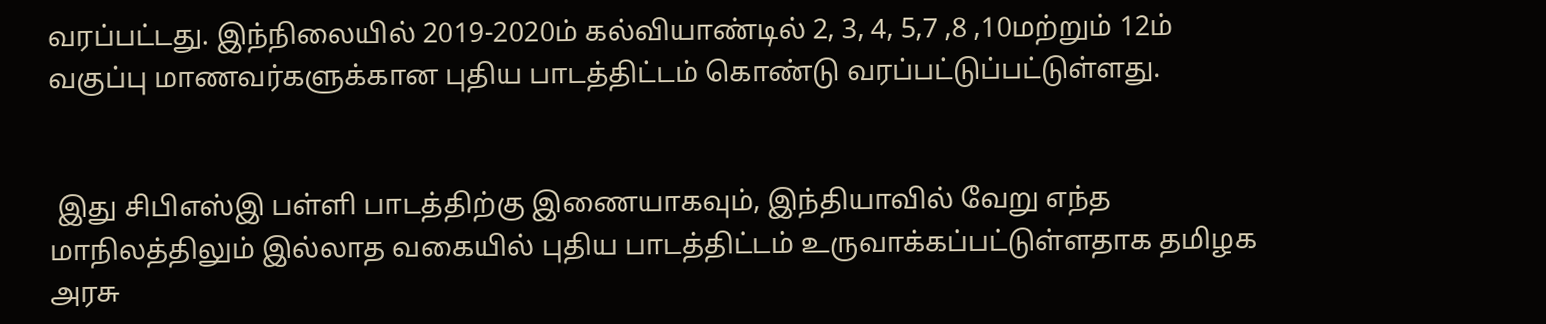வரப்பட்டது. இந்நிலையில் 2019-2020ம் கல்வியாண்டில் 2, 3, 4, 5,7 ,8 ,10மற்றும் 12ம் வகுப்பு மாணவர்களுக்கான புதிய பாடத்திட்டம் கொண்டு வரப்பட்டுப்பட்டுள்ளது.


 இது சிபிஎஸ்இ பள்ளி பாடத்திற்கு இணையாகவும், இந்தியாவில் வேறு எந்த மாநிலத்திலும் இல்லாத வகையில் புதிய பாடத்திட்டம் உருவாக்கப்பட்டுள்ளதாக தமிழக அரசு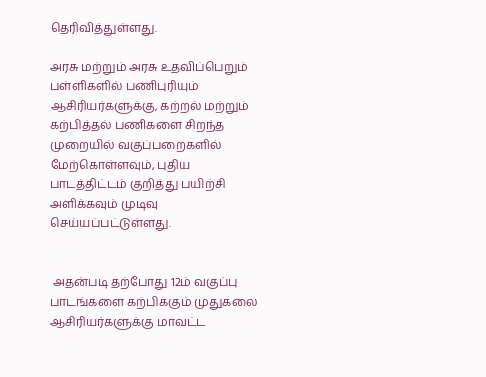தெரிவித்துள்ளது.

அரசு மற்றும் அரசு உதவிப்பெறும் பள்ளிகளில் பணிபுரியும் ஆசிரியர்களுக்கு, கற்றல் மற்றும் கற்பித்தல் பணிகளை சிறந்த முறையில் வகுப்பறைகளில் மேற்கொள்ளவும், புதிய பாடத்திட்டம் குறித்து பயிற்சி அளிக்கவும் முடிவு செய்யப்பட்டுள்ளது.


 அதன்படி தற்போது 12ம் வகுப்பு பாடங்களை கற்பிக்கும் முதுகலை ஆசிரியர்களுக்கு மாவட்ட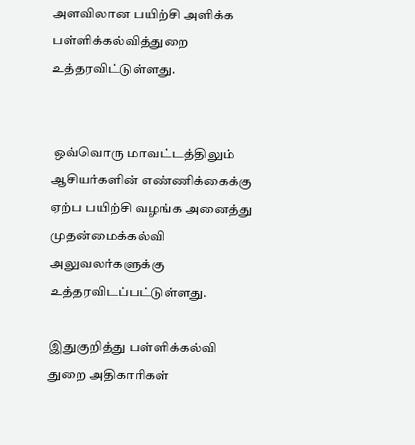அளவிலான பயிற்சி அளிக்க பள்ளிக்கல்வித்துறை உத்தரவிட்டுள்ளது.


 ஒவ்வொரு மாவட்டத்திலும் ஆசியர்களின் எண்ணிக்கைக்கு ஏற்ப பயிற்சி வழங்க அனைத்து முதன்மைக்கல்வி அலுவலர்களுக்கு உத்தரவிடப்பட்டுள்ளது.

இதுகுறித்து பள்ளிக்கல்வி துறை அதிகாரிகள்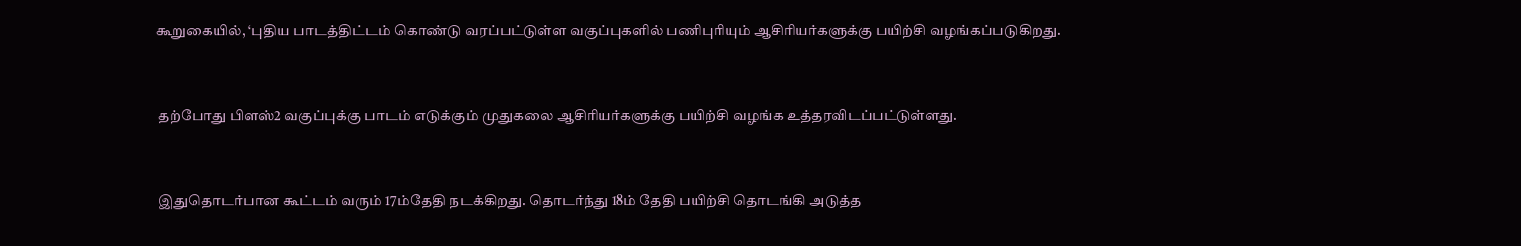கூறுகையில், ‘புதிய பாடத்திட்டம் கொண்டு வரப்பட்டுள்ள வகுப்புகளில் பணிபுரியும் ஆசிரியர்களுக்கு பயிற்சி வழங்கப்படுகிறது.


 தற்போது பிளஸ்2 வகுப்புக்கு பாடம் எடுக்கும் முதுகலை ஆசிரியர்களுக்கு பயிற்சி வழங்க உத்தரவிடப்பட்டுள்ளது.


 இதுதொடர்பான கூட்டம் வரும் 17ம்தேதி நடக்கிறது. தொடர்ந்து 18ம் தேதி பயிற்சி தொடங்கி அடுத்த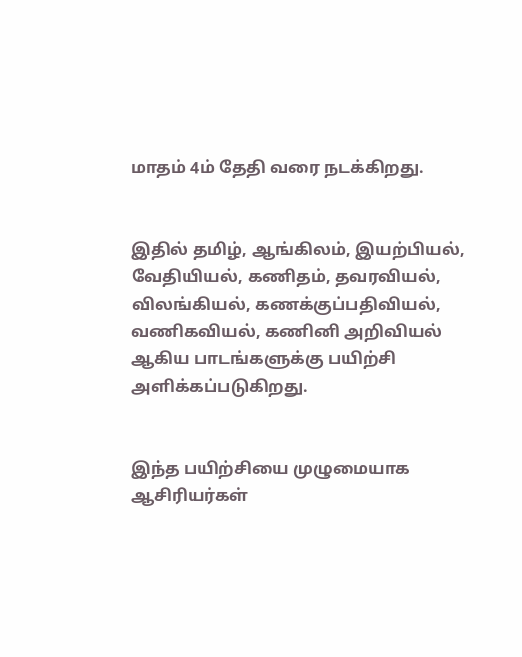மாதம் 4ம் தேதி வரை நடக்கிறது.


இதில் தமிழ், ஆங்கிலம், இயற்பியல், வேதியியல், கணிதம், தவரவியல், விலங்கியல், கணக்குப்பதிவியல், வணிகவியல், கணினி அறிவியல் ஆகிய பாடங்களுக்கு பயிற்சி அளிக்கப்படுகிறது.


இந்த பயிற்சியை முழுமையாக ஆசிரியர்கள்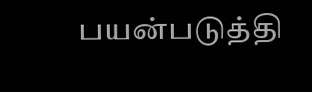பயன்படுத்தி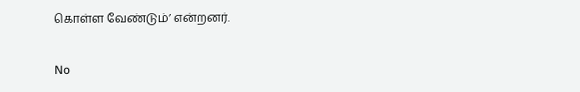கொள்ள வேண்டும்’ என்றனர்.

No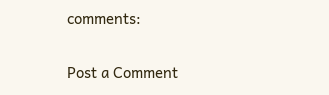comments:

Post a Comment